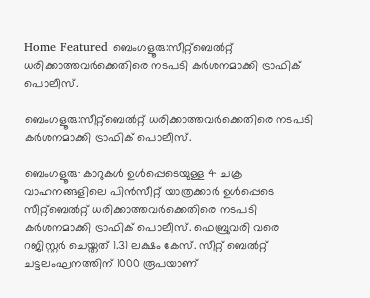Home Featured ബെംഗളൂരു:സീറ്റ്ബെൽറ്റ് ധരിക്കാത്തവർക്കെതിരെ നടപടി കർശനമാക്കി ട്രാഫിക് പൊലീസ്.

ബെംഗളൂരു:സീറ്റ്ബെൽറ്റ് ധരിക്കാത്തവർക്കെതിരെ നടപടി കർശനമാക്കി ട്രാഫിക് പൊലീസ്.

ബെംഗളൂരു∙ കാറുകൾ ഉൾപ്പെടെയുള്ള 4 ചക്ര വാഹനങ്ങളിലെ പിൻസീറ്റ് യാത്രക്കാർ ഉൾപ്പെടെ സീറ്റ്ബെൽറ്റ് ധരിക്കാത്തവർക്കെതിരെ നടപടി കർശനമാക്കി ട്രാഫിക് പൊലീസ്. ഫെബ്രുവരി വരെ റജിസ്റ്റർ ചെയ്തത് 1.31 ലക്ഷം കേസ്. സീറ്റ് ബെൽറ്റ് ചട്ടലംഘനത്തിന് 1000 രൂപയാണ്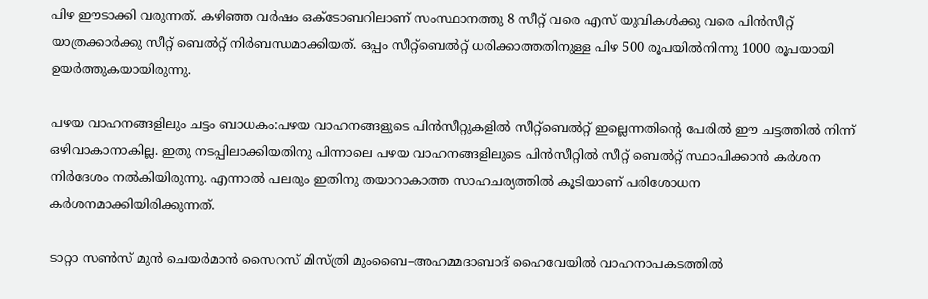പിഴ ഈടാക്കി വരുന്നത്. കഴിഞ്ഞ വർഷം ഒക്ടോബറിലാണ് സംസ്ഥാനത്തു 8 സീറ്റ് വരെ എസ് യുവികൾക്കു വരെ പിൻസീറ്റ് യാത്രക്കാർക്കു സീറ്റ് ബെൽറ്റ് നിർബന്ധമാക്കിയത്. ഒപ്പം സീറ്റ്ബെൽറ്റ് ധരിക്കാത്തതിനുള്ള പിഴ 500 രൂപയിൽനിന്നു 1000 രൂപയായി ഉയർത്തുകയായിരുന്നു.

പഴയ വാഹനങ്ങളിലും ചട്ടം ബാധകം:പഴയ വാഹനങ്ങളുടെ പിൻസീറ്റുകളിൽ സീറ്റ്ബെൽറ്റ് ഇല്ലെന്നതിന്റെ പേരിൽ ഈ ചട്ടത്തിൽ നിന്ന് ഒഴിവാകാനാകില്ല. ഇതു നടപ്പിലാക്കിയതിനു പിന്നാലെ പഴയ വാഹനങ്ങളിലുടെ പിൻസീറ്റിൽ സീറ്റ് ബെൽറ്റ് സ്ഥാപിക്കാൻ കർശന നിർദേശം നൽകിയിരുന്നു. എന്നാൽ പലരും ഇതിനു തയാറാകാത്ത സാഹചര്യത്തിൽ കൂടിയാണ് പരിശോധന കർശനമാക്കിയിരിക്കുന്നത്.

ടാറ്റാ സൺസ് മുൻ ചെയർമാൻ സൈറസ് മിസ്ത്രി മുംബൈ–അഹമ്മദാബാദ് ഹൈവേയിൽ വാഹനാപകടത്തിൽ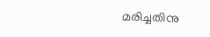മരിച്ചതിനു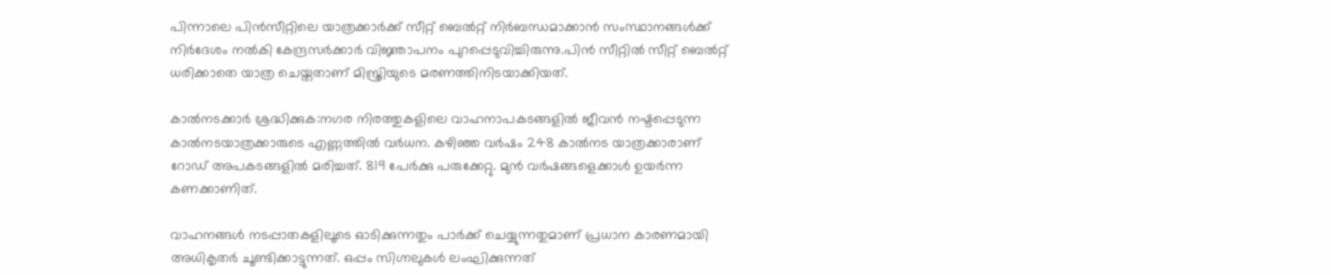പിന്നാലെ പിൻസീറ്റിലെ യാത്രക്കാർക്ക് സീറ്റ് ബെൽറ്റ് നിർബന്ധമാക്കാൻ സംസ്ഥാനങ്ങൾക്ക് നിർദേശം നൽകി കേന്ദ്രസർക്കാർ വിജ്ഞാപനം പുറപ്പെടുവിച്ചിരുന്നു.പിൻ സീറ്റിൽ സീറ്റ് ബെൽറ്റ് ധരിക്കാതെ യാത്ര ചെയ്തതാണ് മിസ്ത്രിയുടെ മരണത്തിനിടയാക്കിയത്.

കാൽനടക്കാർ ശ്രദ്ധിക്കുക:നഗര നിരത്തുകളിലെ വാഹനാപകടങ്ങളിൽ ജീവൻ നഷ്ടപ്പെടുന്ന കാൽനടയാത്രക്കാരുടെ എണ്ണത്തിൽ വർധന. കഴിഞ്ഞ വർഷം 248 കാൽനട യാത്രക്കാരാണ് റോഡ് അപകടങ്ങളിൽ മരിച്ചത്. 819 പേർക്കു പരുക്കേറ്റു. മുൻ വർഷങ്ങളെക്കാൾ ഉയർന്ന കണക്കാണിത്.

വാഹനങ്ങൾ നടപ്പാതകളിലൂടെ ഓടിക്കുന്നതും പാർക്ക് ചെയ്യുന്നതുമാണ് പ്രധാന കാരണമായി അധികൃതർ ചൂണ്ടിക്കാട്ടുന്നത്. ഒപ്പം സിഗ്നലുകൾ ലംഘിക്കുന്നത്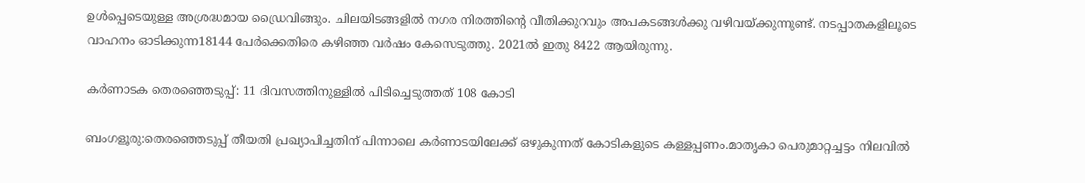ഉൾപ്പെടെയുള്ള അശ്രദ്ധമായ ‍ഡ്രൈവിങ്ങും. ചിലയിടങ്ങളിൽ നഗര നിരത്തിന്റെ വീതിക്കുറവും അപകടങ്ങൾക്കു വഴിവയ്ക്കുന്നുണ്ട്. നടപ്പാതകളിലൂടെ വാഹനം ഓടിക്കുന്ന18144 പേർക്കെതിരെ കഴിഞ്ഞ വർഷം കേസെടുത്തു. 2021ൽ ഇതു 8422 ആയിരുന്നു.

കര്‍ണാടക തെരഞ്ഞെടുപ്പ്: 11 ദിവസത്തിനുള്ളില്‍ പിടിച്ചെടുത്തത് 108 കോടി

ബംഗളൂരു:തെരഞ്ഞെടുപ്പ് തീയതി പ്രഖ്യാപിച്ചതിന് പിന്നാലെ കര്‍ണാടയിലേക്ക് ഒഴുകുന്നത് കോടികളുടെ കള്ളപ്പണം.മാതൃകാ പെരുമാറ്റച്ചട്ടം നിലവില്‍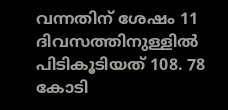വന്നതിന് ശേഷം 11 ദിവസത്തിനുള്ളില്‍ പിടികൂടിയത് 108. 78 കോടി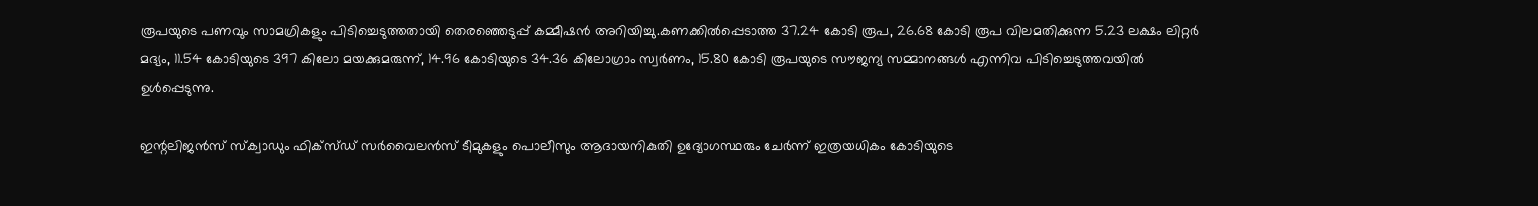രൂപയുടെ പണവും സാമഗ്രികളും പിടിച്ചെടുത്തതായി തെരഞ്ഞെടുപ്പ് കമ്മീഷന്‍ അറിയിച്ചു.കണക്കില്‍പ്പെടാത്ത 37.24 കോടി രൂപ, 26.68 കോടി രൂപ വിലമതിക്കുന്ന 5.23 ലക്ഷം ലിറ്റര്‍ മദ്യം, 11.54 കോടിയുടെ 397 കിലോ മയക്കുമരുന്ന്, 14.96 കോടിയുടെ 34.36 കിലോഗ്രാം സ്വര്‍ണം, 15.80 കോടി രൂപയുടെ സൗജന്യ സമ്മാനങ്ങള്‍ എന്നിവ പിടിച്ചെടുത്തവയില്‍ ഉള്‍പ്പെടുന്നു.

ഇന്റലിജന്‍സ് സ്‌ക്വാഡും ഫിക്സ്ഡ് സര്‍വൈലന്‍സ് ടീമുകളും പൊലീസും ആദായനികുതി ഉദ്യോഗസ്ഥരും ചേര്‍ന്ന് ഇത്രയധികം കോടിയുടെ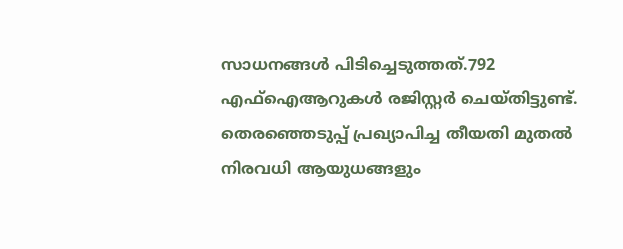സാധനങ്ങള്‍ പിടിച്ചെടുത്തത്.792 എഫ്‌ഐആറുകള്‍ രജിസ്റ്റര്‍ ചെയ്തിട്ടുണ്ട്. തെരഞ്ഞെടുപ്പ് പ്രഖ്യാപിച്ച തീയതി മുതല്‍ നിരവധി ആയുധങ്ങളും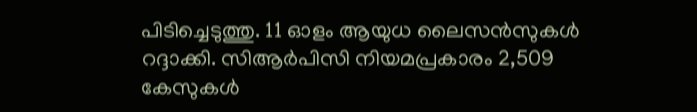പിടിച്ചെടുത്തു. 11 ഓളം ആയുധ ലൈസന്‍സുകള്‍ റദ്ദാക്കി. സിആര്‍പിസി നിയമപ്രകാരം 2,509 കേസുകള്‍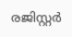രജിസ്റ്റര്‍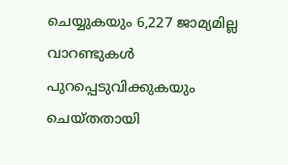ചെയ്യുകയും 6,227 ജാമ്യമില്ല വാറണ്ടുകള്‍ പുറപ്പെടുവിക്കുകയും ചെയ്തതായി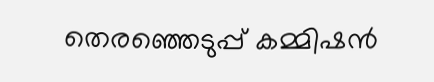തെരഞ്ഞെടുപ്പ് കമ്മിഷന്‍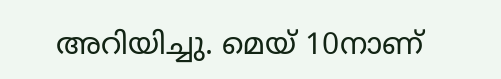അറിയിച്ചു. മെയ് 10നാണ്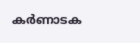കര്‍ണാടക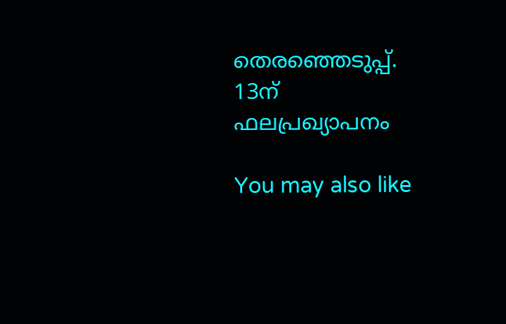തെരഞ്ഞെടുപ്പ്. 13ന് ഫലപ്രഖ്യാപനം

You may also like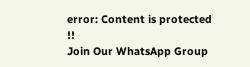error: Content is protected !!
Join Our WhatsApp Group